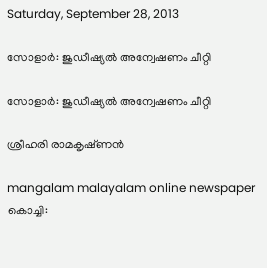Saturday, September 28, 2013

സോളാര്‍: ജുഡീഷ്യല്‍ അന്വേഷണം ചീറ്റി

സോളാര്‍: ജുഡീഷ്യല്‍ അന്വേഷണം ചീറ്റി

ശ്രീഹരി രാമകൃഷ്‌ണന്‍

mangalam malayalam online newspaper
കൊച്ചി: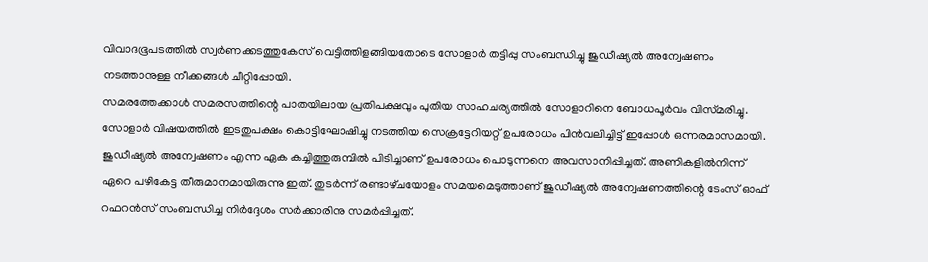വിവാദഭൂപടത്തില്‍ സ്വര്‍ണക്കടത്തുകേസ്‌ വെട്ടിത്തിളങ്ങിയതോടെ സോളാര്‍ തട്ടിപ്പു സംബന്ധിച്ചു ജുഡീഷ്യല്‍ അന്വേഷണം നടത്താനുള്ള നീക്കങ്ങള്‍ ചീറ്റിപ്പോയി.
സമരത്തേക്കാള്‍ സമരസത്തിന്റെ പാതയിലായ പ്രതിപക്ഷവും പുതിയ സാഹചര്യത്തില്‍ സോളാറിനെ ബോധപൂര്‍വം വിസ്‌മരിച്ചു. സോളാര്‍ വിഷയത്തില്‍ ഇടതുപക്ഷം കൊട്ടിഘോഷിച്ചു നടത്തിയ സെക്രട്ടേറിയറ്റ്‌ ഉപരോധം പിന്‍വലിച്ചിട്ട്‌ ഇപ്പോള്‍ ഒന്നരമാസമായി. ജുഡീഷ്യല്‍ അന്വേഷണം എന്ന ഏക കച്ചിത്തുരുമ്പില്‍ പിടിച്ചാണ്‌ ഉപരോധം പൊടുന്നനെ അവസാനിപ്പിച്ചത്‌. അണികളില്‍നിന്ന്‌ ഏറെ പഴികേട്ട തീരുമാനമായിരുന്നു ഇത്‌. തുടര്‍ന്ന്‌ രണ്ടാഴ്‌ചയോളം സമയമെടുത്താണ്‌ ജുഡീഷ്യല്‍ അന്വേഷണത്തിന്റെ ടേംസ്‌ ഓഫ്‌ റഫറന്‍സ്‌ സംബന്ധിച്ച നിര്‍ദ്ദേശം സര്‍ക്കാരിനു സമര്‍പ്പിച്ചത്‌.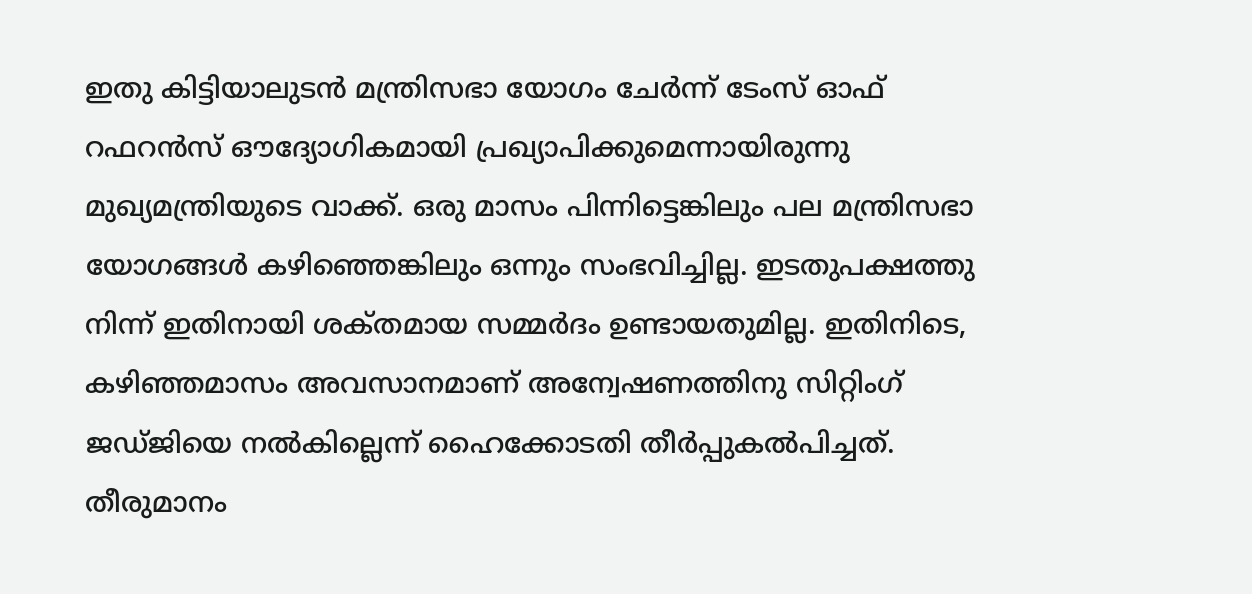ഇതു കിട്ടിയാലുടന്‍ മന്ത്രിസഭാ യോഗം ചേര്‍ന്ന്‌ ടേംസ്‌ ഓഫ്‌ റഫറന്‍സ്‌ ഔദ്യോഗികമായി പ്രഖ്യാപിക്കുമെന്നായിരുന്നു മുഖ്യമന്ത്രിയുടെ വാക്ക്‌. ഒരു മാസം പിന്നിട്ടെങ്കിലും പല മന്ത്രിസഭാ യോഗങ്ങള്‍ കഴിഞ്ഞെങ്കിലും ഒന്നും സംഭവിച്ചില്ല. ഇടതുപക്ഷത്തു നിന്ന്‌ ഇതിനായി ശക്‌തമായ സമ്മര്‍ദം ഉണ്ടായതുമില്ല. ഇതിനിടെ, കഴിഞ്ഞമാസം അവസാനമാണ്‌ അന്വേഷണത്തിനു സിറ്റിംഗ്‌ ജഡ്‌ജിയെ നല്‍കില്ലെന്ന്‌ ഹൈക്കോടതി തീര്‍പ്പുകല്‍പിച്ചത്‌. തീരുമാനം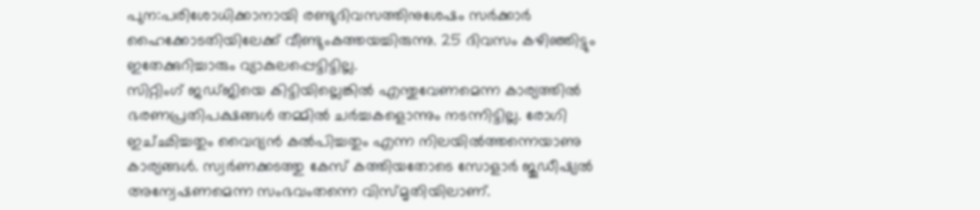പുന:പരിശോധിക്കാനായി രണ്ടുദിവസത്തിനുശേഷം സര്‍ക്കാര്‍ ഹൈക്കോടതിയിലേക്ക്‌ വീണ്ടുംകത്തയച്ചിരുന്നു. 25 ദിവസം കഴിഞ്ഞിട്ടും ഇതേക്കുറിച്ചാരും വ്യാകുലപ്പെട്ടിട്ടില്ല.
സിറ്റിംഗ്‌ ജഡ്‌ജിയെ കിട്ടിയില്ലെങ്കില്‍ എന്തുവേണമെന്ന കാര്യത്തില്‍ ഭരണപ്രതിപക്ഷങ്ങള്‍ തമ്മില്‍ ചര്‍ച്ചകളൊന്നും നടന്നിട്ടില്ല. രോഗി ഇച്‌ഛിച്ചതും വൈദ്യന്‍ കല്‍പിച്ചതും എന്ന നിലയില്‍ത്തന്നെയാണു കാര്യങ്ങള്‍. സ്വര്‍ണക്കടത്തു കേസ്‌ കത്തിയതോടെ സോളാര്‍ ജുഡീഷ്യല്‍ അന്വേഷണമെന്ന സംഭവംതന്നെ വിസ്‌മൃതിയിലാണ്‌.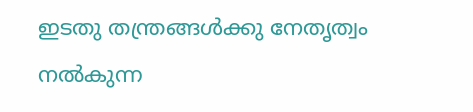ഇടതു തന്ത്രങ്ങള്‍ക്കു നേതൃത്വം നല്‍കുന്ന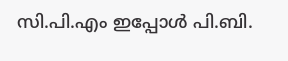സി.പി.എം ഇപ്പോള്‍ പി.ബി.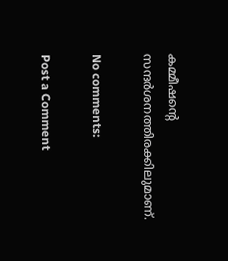കമ്മീഷന്റെ സന്ദര്‍ശനത്തിരക്കിലുമാണ്‌.

No comments:

Post a Comment